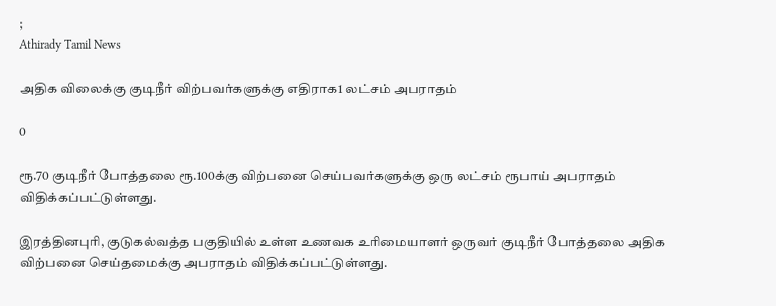;
Athirady Tamil News

அதிக விலைக்கு குடிநீர் விற்பவர்களுக்கு எதிராக1 லட்சம் அபராதம்

0

ரூ.70 குடிநீர் போத்தலை ரூ.100க்கு விற்பனை செய்பவர்களுக்கு ஒரு லட்சம் ரூபாய் அபராதம் விதிக்கப்பட்டுள்ளது.

இரத்தினபுரி, குடுகல்வத்த பகுதியில் உள்ள உணவக உரிமையாளர் ஒருவர் குடிநீர் போத்தலை அதிக விற்பனை செய்தமைக்கு அபராதம் விதிக்கப்பட்டுள்ளது.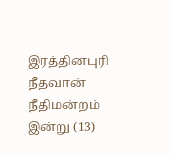இரத்தினபுரி நீதவான் நீதிமன்றம் இன்று (13)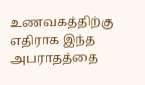உணவகத்திற்கு எதிராக இந்த அபராதத்தை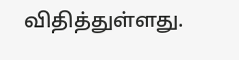விதித்துள்ளது.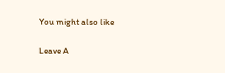You might also like

Leave A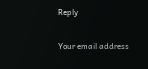Reply

Your email address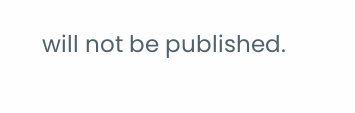will not be published.